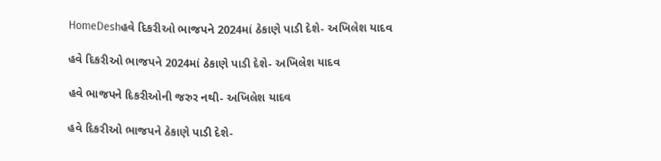HomeDeshહવે દિકરીઓ ભાજપને 2024માં ઠેકાણે પાડી દેશે- અખિલેશ યાદવ

હવે દિકરીઓ ભાજપને 2024માં ઠેકાણે પાડી દેશે- અખિલેશ યાદવ

હવે ભાજપને દિકરીઓની જરુર નથી- અખિલેશ યાદવ

હવે દિકરીઓ ભાજપને ઠેકાણે પાડી દેશે-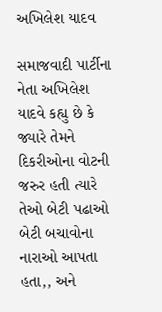અખિલેશ યાદવ

સમાજવાદી પાર્ટીના નેતા અખિલેશ યાદવે કહ્યુ છે કે જ્યારે તેમને દિકરીઓના વોટની જરુર હતી ત્યારે તેઓ બેટી પઢાઓ બેટી બચાવોના નારાઓ આપતા હતા,, અને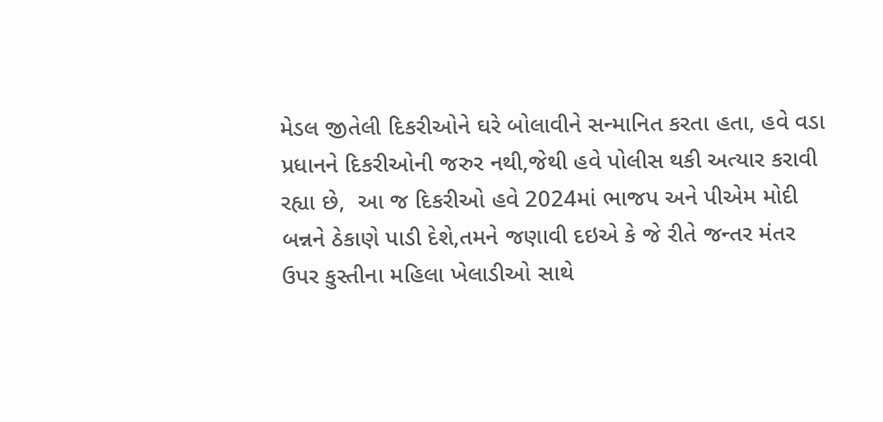મેડલ જીતેલી દિકરીઓને ઘરે બોલાવીને સન્માનિત કરતા હતા, હવે વડા પ્રધાનને દિકરીઓની જરુર નથી,જેથી હવે પોલીસ થકી અત્યાર કરાવી રહ્યા છે,  આ જ દિકરીઓ હવે 2024માં ભાજપ અને પીએમ મોદી બન્નને ઠેકાણે પાડી દેશે,તમને જણાવી દઇએ કે જે રીતે જન્તર મંતર ઉપર કુસ્તીના મહિલા ખેલાડીઓ સાથે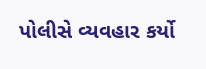પોલીસે વ્યવહાર કર્યો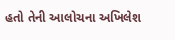હતો તેની આલોચના અખિલેશ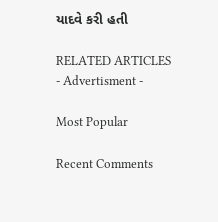યાદવે કરી હતી

RELATED ARTICLES
- Advertisment -

Most Popular

Recent Comments